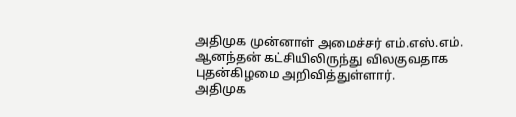அதிமுக முன்னாள் அமைச்சர் எம்.எஸ்.எம். ஆனந்தன் கட்சியிலிருந்து விலகுவதாக புதன்கிழமை அறிவித்துள்ளார்.
அதிமுக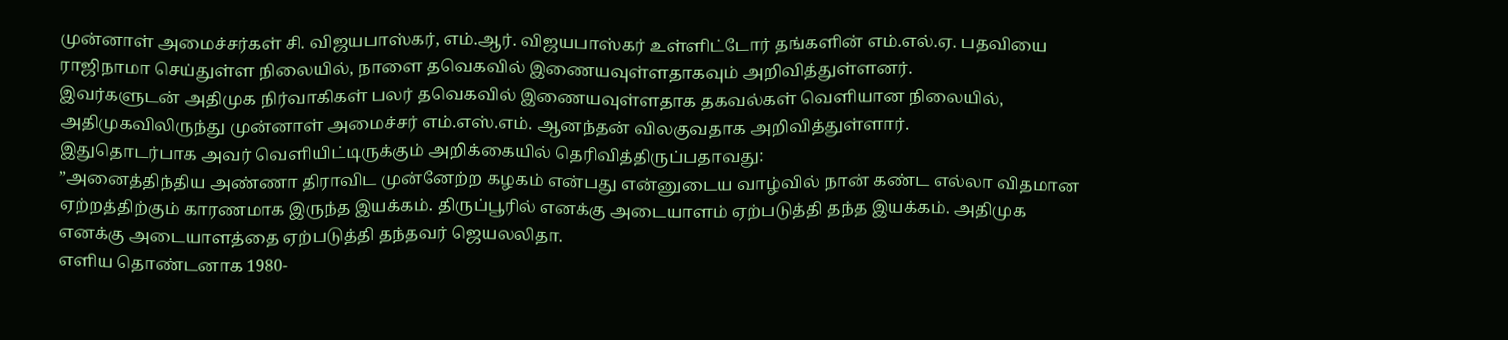முன்னாள் அமைச்சர்கள் சி. விஜயபாஸ்கர், எம்.ஆர். விஜயபாஸ்கர் உள்ளிட்டோர் தங்களின் எம்.எல்.ஏ. பதவியை ராஜிநாமா செய்துள்ள நிலையில், நாளை தவெகவில் இணையவுள்ளதாகவும் அறிவித்துள்ளனர்.
இவர்களுடன் அதிமுக நிர்வாகிகள் பலர் தவெகவில் இணையவுள்ளதாக தகவல்கள் வெளியான நிலையில், அதிமுகவிலிருந்து முன்னாள் அமைச்சர் எம்.எஸ்.எம். ஆனந்தன் விலகுவதாக அறிவித்துள்ளார்.
இதுதொடர்பாக அவர் வெளியிட்டிருக்கும் அறிக்கையில் தெரிவித்திருப்பதாவது:
”அனைத்திந்திய அண்ணா திராவிட முன்னேற்ற கழகம் என்பது என்னுடைய வாழ்வில் நான் கண்ட எல்லா விதமான ஏற்றத்திற்கும் காரணமாக இருந்த இயக்கம். திருப்பூரில் எனக்கு அடையாளம் ஏற்படுத்தி தந்த இயக்கம். அதிமுக எனக்கு அடையாளத்தை ஏற்படுத்தி தந்தவர் ஜெயலலிதா.
எளிய தொண்டனாக 1980-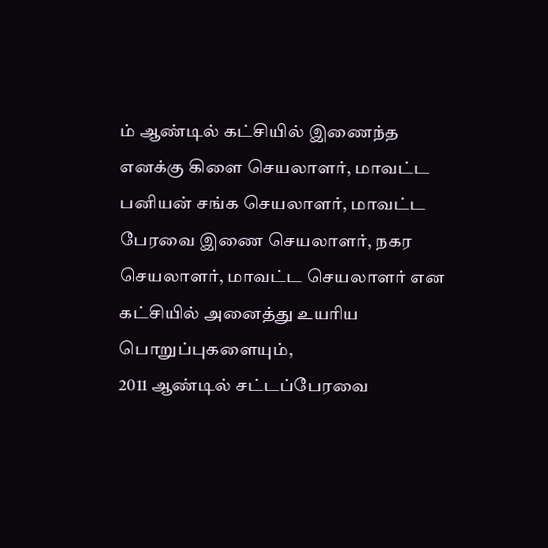ம் ஆண்டில் கட்சியில் இணைந்த எனக்கு கிளை செயலாளர், மாவட்ட பனியன் சங்க செயலாளர், மாவட்ட பேரவை இணை செயலாளர், நகர செயலாளர், மாவட்ட செயலாளர் என கட்சியில் அனைத்து உயரிய பொறுப்புகளையும்,
2011 ஆண்டில் சட்டப்பேரவை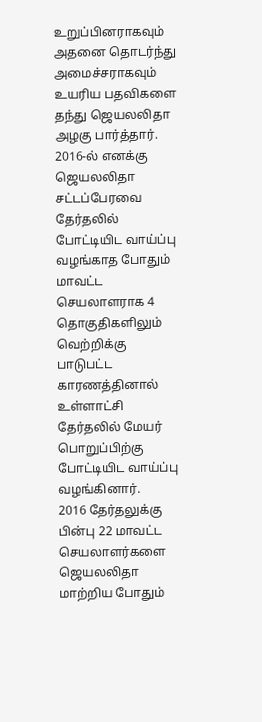உறுப்பினராகவும் அதனை தொடர்ந்து அமைச்சராகவும் உயரிய பதவிகளை தந்து ஜெயலலிதா அழகு பார்த்தார்.
2016-ல் எனக்கு ஜெயலலிதா சட்டப்பேரவை தேர்தலில் போட்டியிட வாய்ப்பு வழங்காத போதும் மாவட்ட செயலாளராக 4 தொகுதிகளிலும் வெற்றிக்கு பாடுபட்ட காரணத்தினால் உள்ளாட்சி தேர்தலில் மேயர் பொறுப்பிற்கு போட்டியிட வாய்ப்பு வழங்கினார்.
2016 தேர்தலுக்கு பின்பு 22 மாவட்ட செயலாளர்களை ஜெயலலிதா மாற்றிய போதும்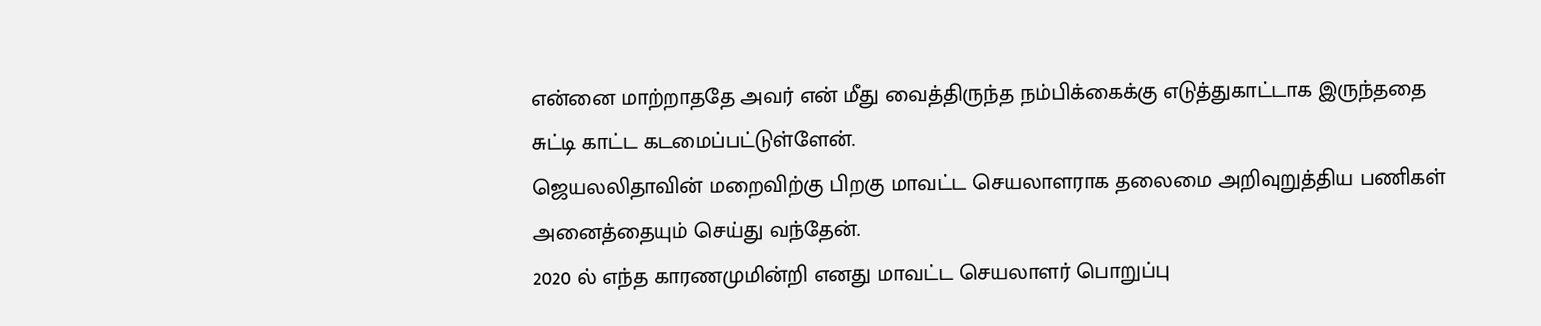என்னை மாற்றாததே அவர் என் மீது வைத்திருந்த நம்பிக்கைக்கு எடுத்துகாட்டாக இருந்ததை சுட்டி காட்ட கடமைப்பட்டுள்ளேன்.
ஜெயலலிதாவின் மறைவிற்கு பிறகு மாவட்ட செயலாளராக தலைமை அறிவுறுத்திய பணிகள் அனைத்தையும் செய்து வந்தேன்.
2020 ல் எந்த காரணமுமின்றி எனது மாவட்ட செயலாளர் பொறுப்பு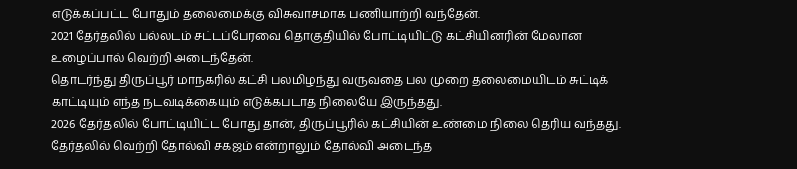எடுக்கப்பட்ட போதும் தலைமைக்கு விசுவாசமாக பணியாற்றி வந்தேன்.
2021 தேர்தலில் பல்லடம் சட்டப்பேரவை தொகுதியில் போட்டியிட்டு கட்சியினரின் மேலான உழைப்பால் வெற்றி அடைந்தேன்.
தொடர்ந்து திருப்பூர் மாநகரில் கட்சி பலமிழந்து வருவதை பல முறை தலைமையிடம் சுட்டிக் காட்டியும் எந்த நடவடிக்கையும் எடுக்கபடாத நிலையே இருந்தது.
2026 தேர்தலில் போட்டியிட்ட போது தான், திருப்பூரில் கட்சியின் உண்மை நிலை தெரிய வந்தது.
தேர்தலில் வெற்றி தோல்வி சகஜம் என்றாலும் தோல்வி அடைந்த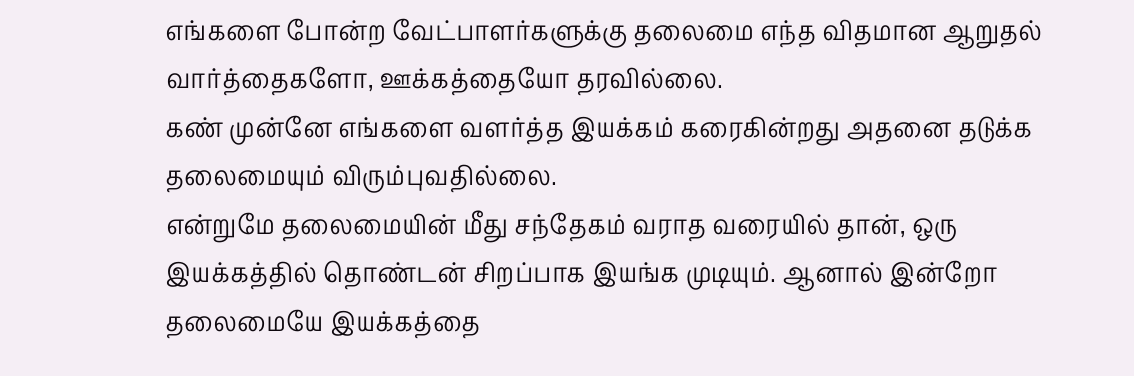எங்களை போன்ற வேட்பாளர்களுக்கு தலைமை எந்த விதமான ஆறுதல் வார்த்தைகளோ, ஊக்கத்தையோ தரவில்லை.
கண் முன்னே எங்களை வளர்த்த இயக்கம் கரைகின்றது அதனை தடுக்க தலைமையும் விரும்புவதில்லை.
என்றுமே தலைமையின் மீது சந்தேகம் வராத வரையில் தான், ஒரு இயக்கத்தில் தொண்டன் சிறப்பாக இயங்க முடியும். ஆனால் இன்றோ தலைமையே இயக்கத்தை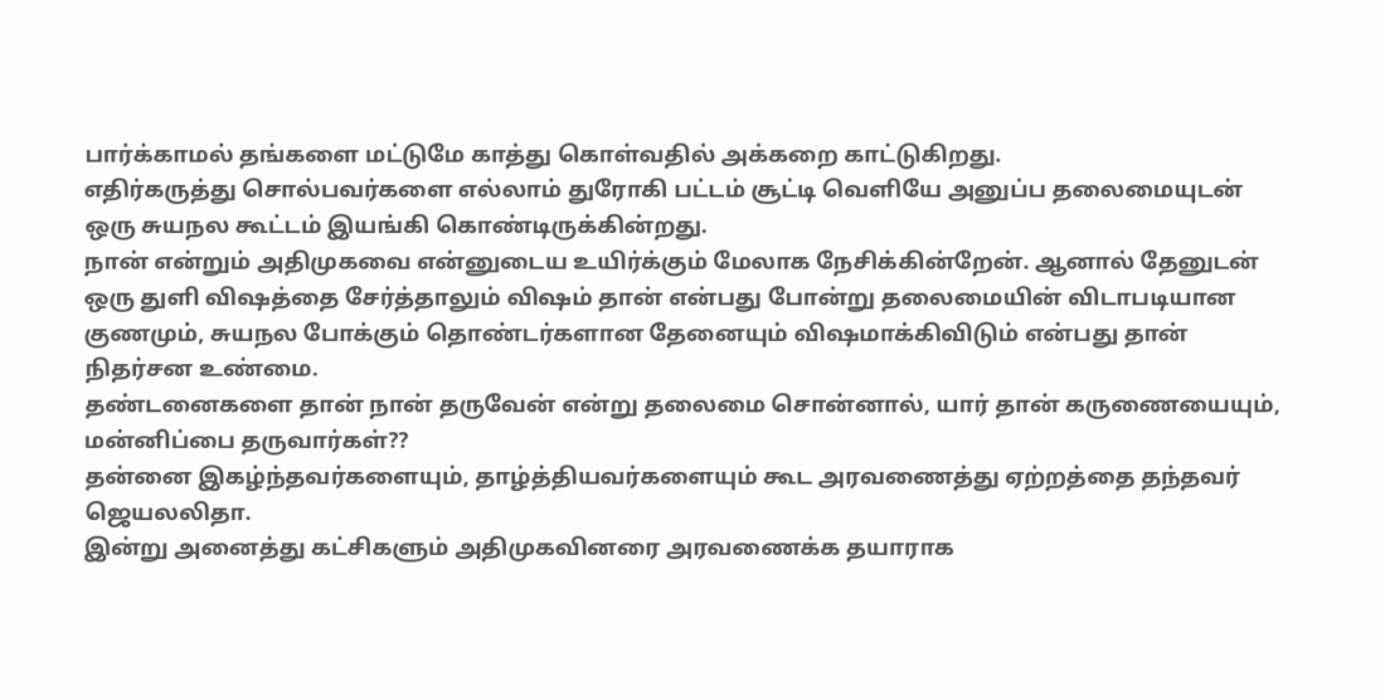பார்க்காமல் தங்களை மட்டுமே காத்து கொள்வதில் அக்கறை காட்டுகிறது.
எதிர்கருத்து சொல்பவர்களை எல்லாம் துரோகி பட்டம் சூட்டி வெளியே அனுப்ப தலைமையுடன் ஒரு சுயநல கூட்டம் இயங்கி கொண்டிருக்கின்றது.
நான் என்றும் அதிமுகவை என்னுடைய உயிர்க்கும் மேலாக நேசிக்கின்றேன். ஆனால் தேனுடன் ஒரு துளி விஷத்தை சேர்த்தாலும் விஷம் தான் என்பது போன்று தலைமையின் விடாபடியான குணமும், சுயநல போக்கும் தொண்டர்களான தேனையும் விஷமாக்கிவிடும் என்பது தான் நிதர்சன உண்மை.
தண்டனைகளை தான் நான் தருவேன் என்று தலைமை சொன்னால், யார் தான் கருணையையும், மன்னிப்பை தருவார்கள்??
தன்னை இகழ்ந்தவர்களையும், தாழ்த்தியவர்களையும் கூட அரவணைத்து ஏற்றத்தை தந்தவர் ஜெயலலிதா.
இன்று அனைத்து கட்சிகளும் அதிமுகவினரை அரவணைக்க தயாராக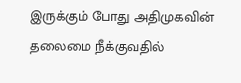இருக்கும் போது அதிமுகவின் தலைமை நீக்குவதில்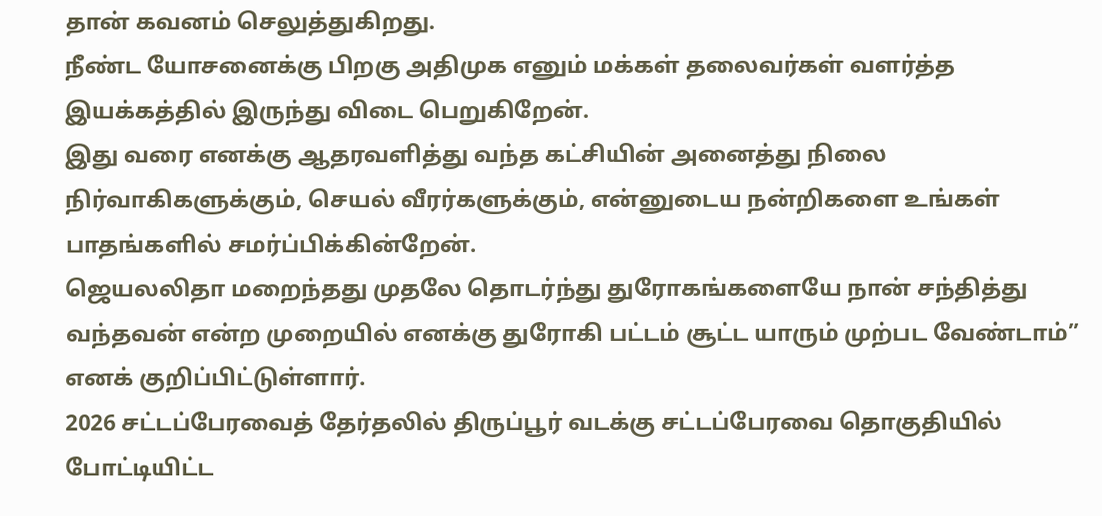தான் கவனம் செலுத்துகிறது.
நீண்ட யோசனைக்கு பிறகு அதிமுக எனும் மக்கள் தலைவர்கள் வளர்த்த இயக்கத்தில் இருந்து விடை பெறுகிறேன்.
இது வரை எனக்கு ஆதரவளித்து வந்த கட்சியின் அனைத்து நிலை நிர்வாகிகளுக்கும், செயல் வீரர்களுக்கும், என்னுடைய நன்றிகளை உங்கள் பாதங்களில் சமர்ப்பிக்கின்றேன்.
ஜெயலலிதா மறைந்தது முதலே தொடர்ந்து துரோகங்களையே நான் சந்தித்து வந்தவன் என்ற முறையில் எனக்கு துரோகி பட்டம் சூட்ட யாரும் முற்பட வேண்டாம்” எனக் குறிப்பிட்டுள்ளார்.
2026 சட்டப்பேரவைத் தேர்தலில் திருப்பூர் வடக்கு சட்டப்பேரவை தொகுதியில் போட்டியிட்ட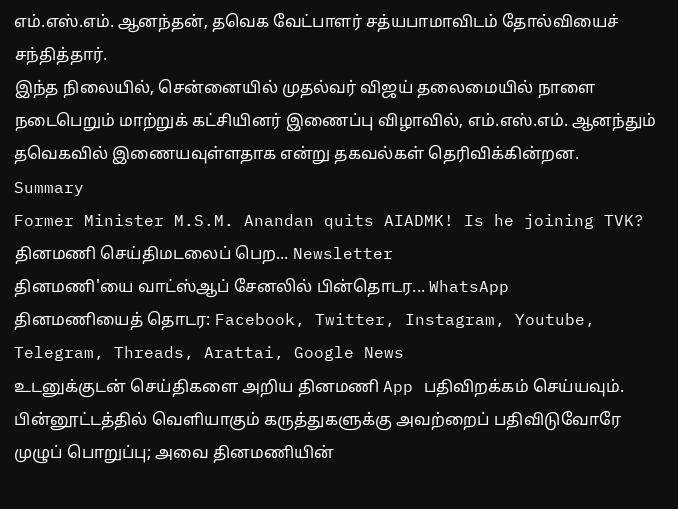எம்.எஸ்.எம். ஆனந்தன், தவெக வேட்பாளர் சத்யபாமாவிடம் தோல்வியைச் சந்தித்தார்.
இந்த நிலையில், சென்னையில் முதல்வர் விஜய் தலைமையில் நாளை நடைபெறும் மாற்றுக் கட்சியினர் இணைப்பு விழாவில், எம்.எஸ்.எம். ஆனந்தும் தவெகவில் இணையவுள்ளதாக என்று தகவல்கள் தெரிவிக்கின்றன.
Summary
Former Minister M.S.M. Anandan quits AIADMK! Is he joining TVK?
தினமணி செய்திமடலைப் பெற... Newsletter
தினமணி'யை வாட்ஸ்ஆப் சேனலில் பின்தொடர... WhatsApp
தினமணியைத் தொடர: Facebook, Twitter, Instagram, Youtube, Telegram, Threads, Arattai, Google News
உடனுக்குடன் செய்திகளை அறிய தினமணி App பதிவிறக்கம் செய்யவும்.
பின்னூட்டத்தில் வெளியாகும் கருத்துகளுக்கு அவற்றைப் பதிவிடுவோரே முழுப் பொறுப்பு; அவை தினமணியின்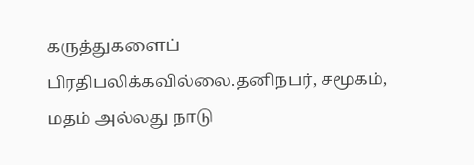கருத்துகளைப் பிரதிபலிக்கவில்லை.தனிநபர், சமூகம், மதம் அல்லது நாடு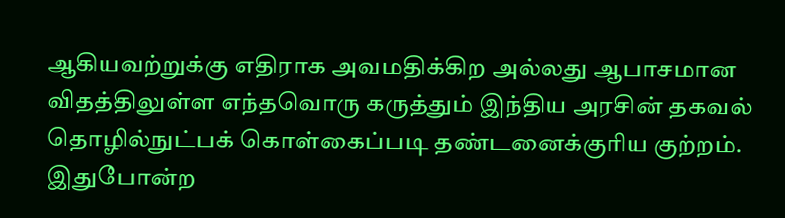ஆகியவற்றுக்கு எதிராக அவமதிக்கிற அல்லது ஆபாசமான விதத்திலுள்ள எந்தவொரு கருத்தும் இந்திய அரசின் தகவல் தொழில்நுட்பக் கொள்கைப்படி தண்டனைக்குரிய குற்றம். இதுபோன்ற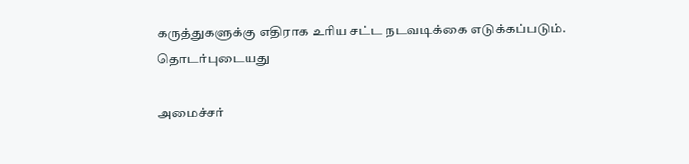கருத்துகளுக்கு எதிராக உரிய சட்ட நடவடிக்கை எடுக்கப்படும்.
தொடர்புடையது

அமைச்சர்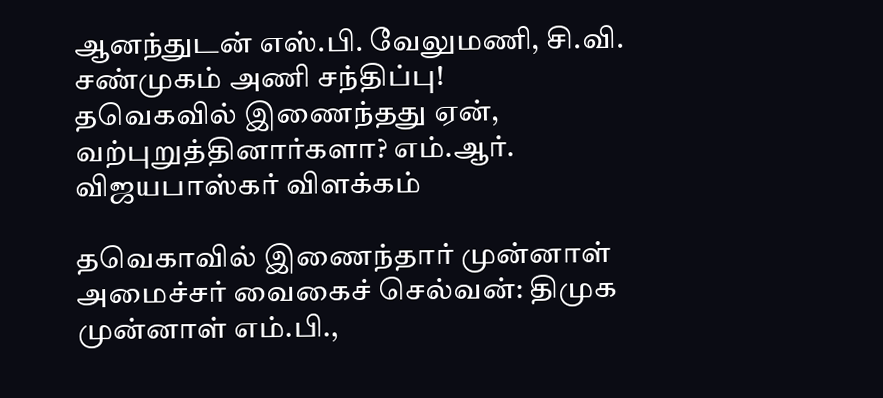ஆனந்துடன் எஸ்.பி. வேலுமணி, சி.வி. சண்முகம் அணி சந்திப்பு!
தவெகவில் இணைந்தது ஏன், வற்புறுத்தினார்களா? எம்.ஆர். விஜயபாஸ்கர் விளக்கம்

தவெகாவில் இணைந்தார் முன்னாள் அமைச்சர் வைகைச் செல்வன்: திமுக முன்னாள் எம்.பி.,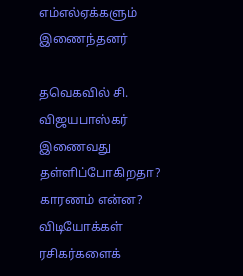எம்எல்ஏக்களும் இணைந்தனர்

தவெகவில் சி. விஜயபாஸ்கர் இணைவது தள்ளிப்போகிறதா? காரணம் என்ன?
விடியோக்கள்
ரசிகர்களைக்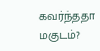கவர்ந்ததா மகுடம்?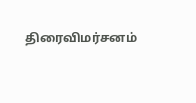திரைவிமர்சனம்